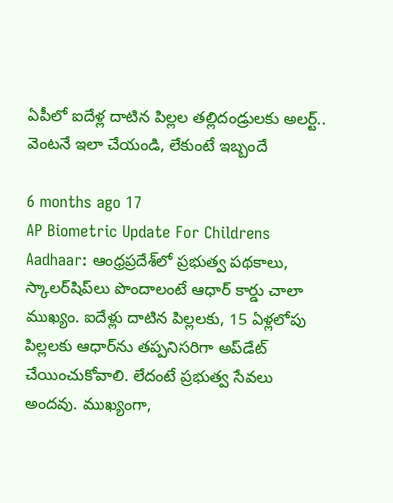ఏపీలో ఐదేళ్ల దాటిన పిల్లల తల్లిదండ్రులకు అలర్ట్.. వెంటనే ఇలా చేయండి, లేకుంటే ఇబ్బందే

6 months ago 17
AP Biometric Update For Childrens Aadhaar: ఆంధ్రప్రదేశ్‌లో ప్రభుత్వ పథకాలు, స్కాలర్‌షిప్‌లు పొందాలంటే ఆధార్‌ కార్డు చాలా ముఖ్యం. ఐదేళ్లు దాటిన పిల్లలకు, 15 ఏళ్లలోపు పిల్లలకు ఆధార్‌ను తప్పనిసరిగా అప్‌డేట్ చేయించుకోవాలి. లేదంటే ప్రభుత్వ సేవలు అందవు. ముఖ్యంగా,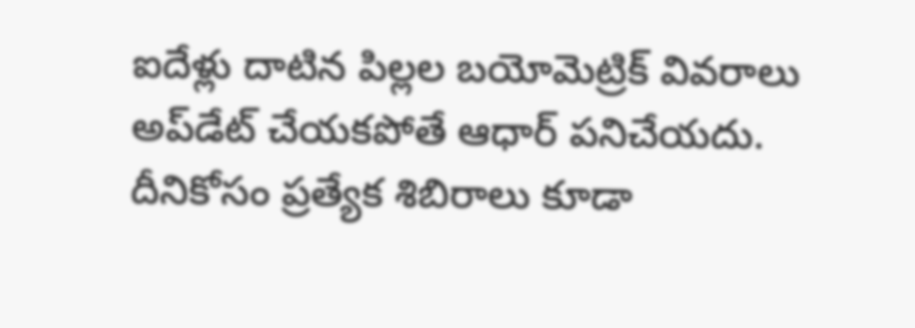ఐదేళ్లు దాటిన పిల్లల బయోమెట్రిక్‌ వివరాలు అప్‌డేట్ చేయకపోతే ఆధార్‌ పనిచేయదు. దీనికోసం ప్రత్యేక శిబిరాలు కూడా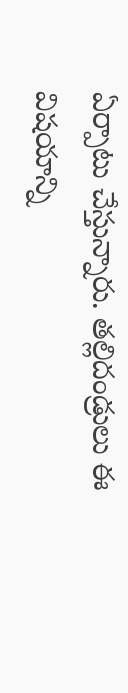ఏర్పాటు చేస్తున్నారు. తల్లిదండ్రులు ఈ విషయాన్ని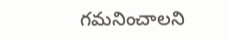గమనించాలని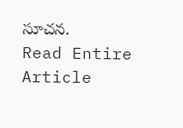సూచన.
Read Entire Article